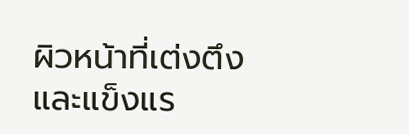ผิวหน้าที่เต่งตึง และแข็งแร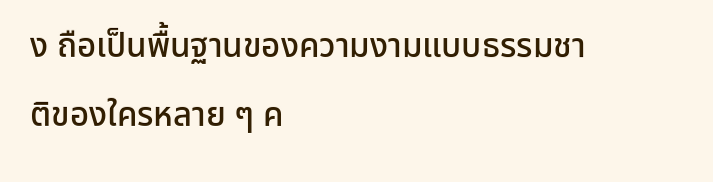ง ถือเป็นพื้นฐานของความงามแบบธรรมชาติของใครหลาย ๆ ค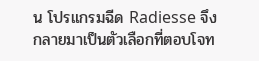น โปรแกรมฉีด Radiesse จึงกลายมาเป็นตัวเลือกที่ตอบโจท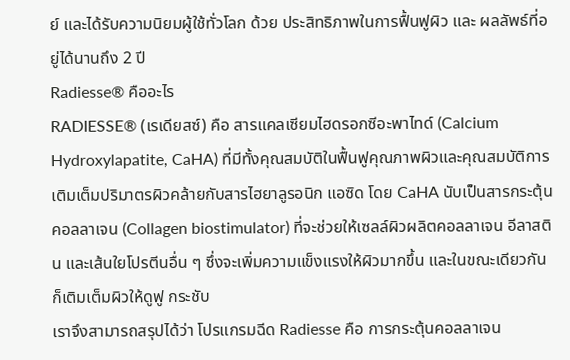ย์ และได้รับความนิยมผู้ใช้ทั่วโลก ด้วย ประสิทธิภาพในการฟื้นฟูผิว และ ผลลัพธ์ที่อยู่ได้นานถึง 2 ปี
Radiesse® คืออะไร
RADIESSE® (เรเดียสซ์) คือ สารแคลเซียมไฮดรอกซีอะพาไทด์ (Calcium Hydroxylapatite, CaHA) ที่มีทั้งคุณสมบัติในฟื้นฟูคุณภาพผิวและคุณสมบัติการเติมเต็มปริมาตรผิวคล้ายกับสารไฮยาลูรอนิก แอซิด โดย CaHA นับเป็นสารกระตุ้นคอลลาเจน (Collagen biostimulator) ที่จะช่วยให้เซลล์ผิวผลิตคอลลาเจน อีลาสติน และเส้นใยโปรตีนอื่น ๆ ซึ่งจะเพิ่มความแข็งแรงให้ผิวมากขึ้น และในขณะเดียวกันก็เติมเต็มผิวให้ดูฟู กระชับ
เราจึงสามารถสรุปได้ว่า โปรแกรมฉีด Radiesse คือ การกระตุ้นคอลลาเจน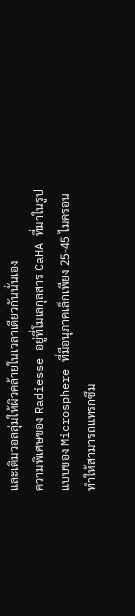และเติมวอลลุ่มให้ผิวคล้ายในเวลาเดียวกันนั่นเอง
ความพิเศษของ Radiesse อยู่ที่โมเลกุลสาร CaHA ที่มาในรูปแบบของ Microsphere ที่มีอนุภาคเล็กเพียง 25-45 ไมครอน ทำให้สามารถแทรกซึม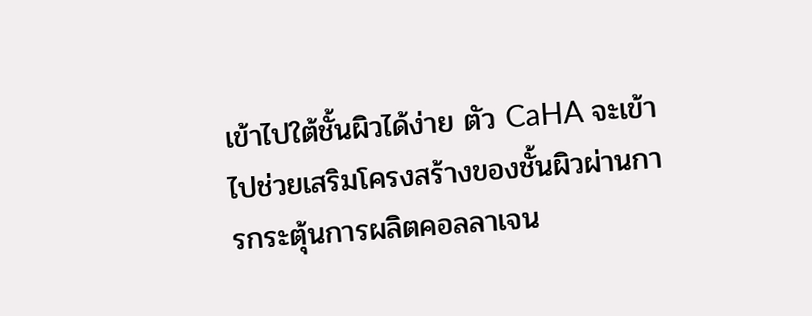เข้าไปใต้ชั้นผิวได้ง่าย ตัว CaHA จะเข้าไปช่วยเสริมโครงสร้างของชั้นผิวผ่านการกระตุ้นการผลิตคอลลาเจน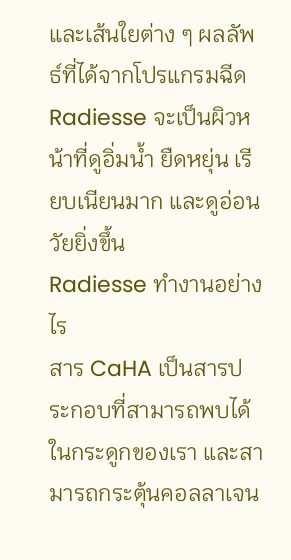และเส้นใยต่าง ๆ ผลลัพธ์ที่ได้จากโปรแกรมฉีด Radiesse จะเป็นผิวหน้าที่ดูอิ่มน้ำ ยืดหยุ่น เรียบเนียนมาก และดูอ่อนวัยยิ่งขึ้น
Radiesse ทำงานอย่างไร
สาร CaHA เป็นสารประกอบที่สามารถพบได้ในกระดูกของเรา และสามารถกระตุ้นคอลลาเจน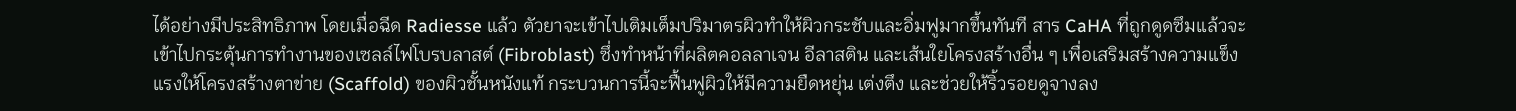ได้อย่างมีประสิทธิภาพ โดยเมื่อฉีด Radiesse แล้ว ตัวยาจะเข้าไปเติมเต็มปริมาตรผิวทำให้ผิวกระชับและอิ่มฟูมากขึ้นทันที สาร CaHA ที่ถูกดูดซึมแล้วจะเข้าไปกระตุ้นการทำงานของเซลล์ไฟโบรบลาสต์ (Fibroblast) ซึ่งทำหน้าที่ผลิตคอลลาเจน อีลาสติน และเส้นใยโครงสร้างอื่น ๆ เพื่อเสริมสร้างความแข็งแรงให้โครงสร้างตาข่าย (Scaffold) ของผิวชั้นหนังแท้ กระบวนการนี้จะฟื้นฟูผิวให้มีความยืดหยุ่น เต่งตึง และช่วยให้ริ้วรอยดูจางลง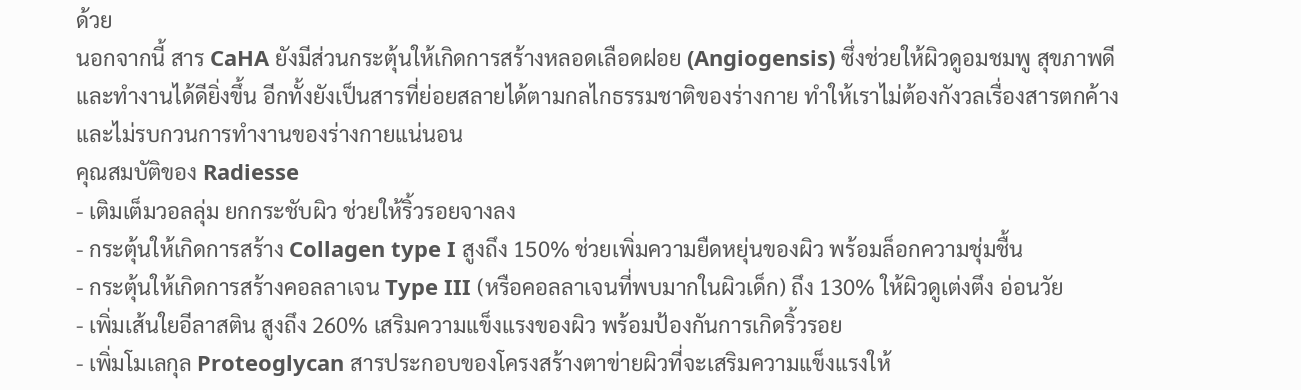ด้วย
นอกจากนี้ สาร CaHA ยังมีส่วนกระตุ้นให้เกิดการสร้างหลอดเลือดฝอย (Angiogensis) ซึ่งช่วยให้ผิวดูอมชมพู สุขภาพดี และทำงานได้ดียิ่งขึ้น อีกทั้งยังเป็นสารที่ย่อยสลายได้ตามกลไกธรรมชาติของร่างกาย ทำให้เราไม่ต้องกังวลเรื่องสารตกค้าง และไม่รบกวนการทำงานของร่างกายแน่นอน
คุณสมบัติของ Radiesse
- เติมเต็มวอลลุ่ม ยกกระชับผิว ช่วยให้ริ้วรอยจางลง
- กระตุ้นให้เกิดการสร้าง Collagen type I สูงถึง 150% ช่วยเพิ่มความยืดหยุ่นของผิว พร้อมล็อกความชุ่มชื้น
- กระตุ้นให้เกิดการสร้างคอลลาเจน Type III (หรือคอลลาเจนที่พบมากในผิวเด็ก) ถึง 130% ให้ผิวดูเต่งตึง อ่อนวัย
- เพิ่มเส้นใยอีลาสติน สูงถึง 260% เสริมความแข็งแรงของผิว พร้อมป้องกันการเกิดริ้วรอย
- เพิ่มโมเลกุล Proteoglycan สารประกอบของโครงสร้างตาข่ายผิวที่จะเสริมความแข็งแรงให้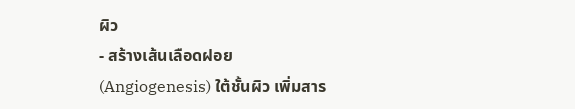ผิว
- สร้างเส้นเลือดฝอย (Angiogenesis) ใต้ชั้นผิว เพิ่มสาร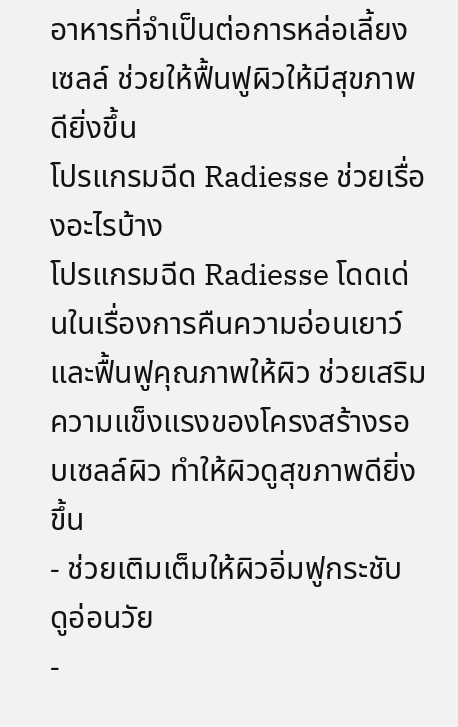อาหารที่จำเป็นต่อการหล่อเลี้ยงเซลล์ ช่วยให้ฟื้นฟูผิวให้มีสุขภาพดียิ่งขึ้น
โปรแกรมฉีด Radiesse ช่วยเรื่องอะไรบ้าง
โปรแกรมฉีด Radiesse โดดเด่นในเรื่องการคืนความอ่อนเยาว์ และฟื้นฟูคุณภาพให้ผิว ช่วยเสริมความแข็งแรงของโครงสร้างรอบเซลล์ผิว ทำให้ผิวดูสุขภาพดียิ่งขึ้น
- ช่วยเติมเต็มให้ผิวอิ่มฟูกระชับ ดูอ่อนวัย
-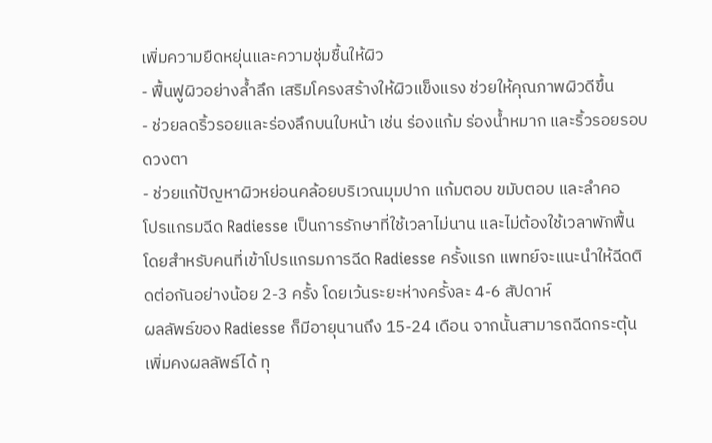เพิ่มความยืดหยุ่นและความชุ่มชื้นให้ผิว
- ฟื้นฟูผิวอย่างล้ำลึก เสริมโครงสร้างให้ผิวแข็งแรง ช่วยให้คุณภาพผิวดีขึ้น
- ช่วยลดริ้วรอยและร่องลึกบนใบหน้า เช่น ร่องแก้ม ร่องน้ำหมาก และริ้วรอยรอบดวงตา
- ช่วยแก้ปัญหาผิวหย่อนคล้อยบริเวณมุมปาก แก้มตอบ ขมับตอบ และลำคอ
โปรแกรมฉีด Radiesse เป็นการรักษาที่ใช้เวลาไม่นาน และไม่ต้องใช้เวลาพักฟื้น โดยสำหรับคนที่เข้าโปรแกรมการฉีด Radiesse ครั้งแรก แพทย์จะแนะนำให้ฉีดติดต่อกันอย่างน้อย 2-3 ครั้ง โดยเว้นระยะห่างครั้งละ 4-6 สัปดาห์
ผลลัพธ์ของ Radiesse ก็มีอายุนานถึง 15-24 เดือน จากนั้นสามารถฉีดกระตุ้นเพิ่มคงผลลัพธ์ได้ ทุ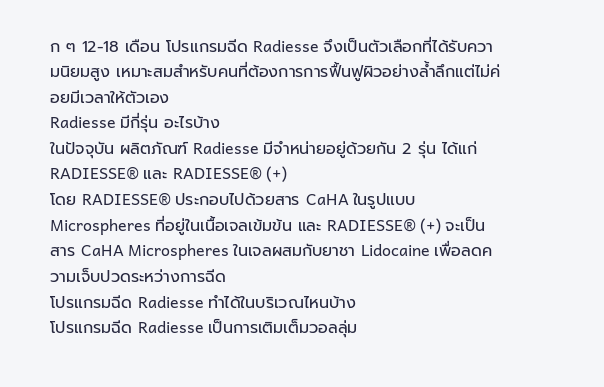ก ๆ 12-18 เดือน โปรแกรมฉีด Radiesse จึงเป็นตัวเลือกที่ได้รับความนิยมสูง เหมาะสมสำหรับคนที่ต้องการการฟื้นฟูผิวอย่างล้ำลึกแต่ไม่ค่อยมีเวลาให้ตัวเอง
Radiesse มีกี่รุ่น อะไรบ้าง
ในปัจจุบัน ผลิตภัณฑ์ Radiesse มีจำหน่ายอยู่ด้วยกัน 2 รุ่น ได้แก่ RADIESSE® และ RADIESSE® (+)
โดย RADIESSE® ประกอบไปด้วยสาร CaHA ในรูปแบบ Microspheres ที่อยู่ในเนื้อเจลเข้มข้น และ RADIESSE® (+) จะเป็นสาร CaHA Microspheres ในเจลผสมกับยาชา Lidocaine เพื่อลดความเจ็บปวดระหว่างการฉีด
โปรแกรมฉีด Radiesse ทำได้ในบริเวณไหนบ้าง
โปรแกรมฉีด Radiesse เป็นการเติมเต็มวอลลุ่ม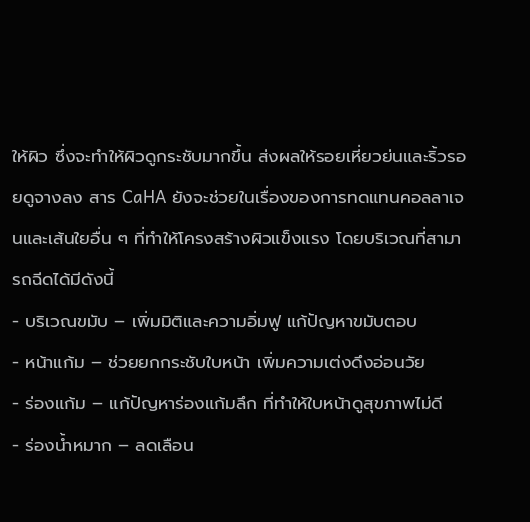ให้ผิว ซึ่งจะทำให้ผิวดูกระชับมากขึ้น ส่งผลให้รอยเหี่ยวย่นและริ้วรอยดูจางลง สาร CaHA ยังจะช่วยในเรื่องของการทดแทนคอลลาเจนและเส้นใยอื่น ๆ ที่ทำให้โครงสร้างผิวแข็งแรง โดยบริเวณที่สามารถฉีดได้มีดังนี้
- บริเวณขมับ – เพิ่มมิติและความอิ่มฟู แก้ปัญหาขมับตอบ
- หน้าแก้ม – ช่วยยกกระชับใบหน้า เพิ่มความเต่งดึงอ่อนวัย
- ร่องแก้ม – แก้ปัญหาร่องแก้มลึก ที่ทำให้ใบหน้าดูสุขภาพไม่ดี
- ร่องน้ำหมาก – ลดเลือน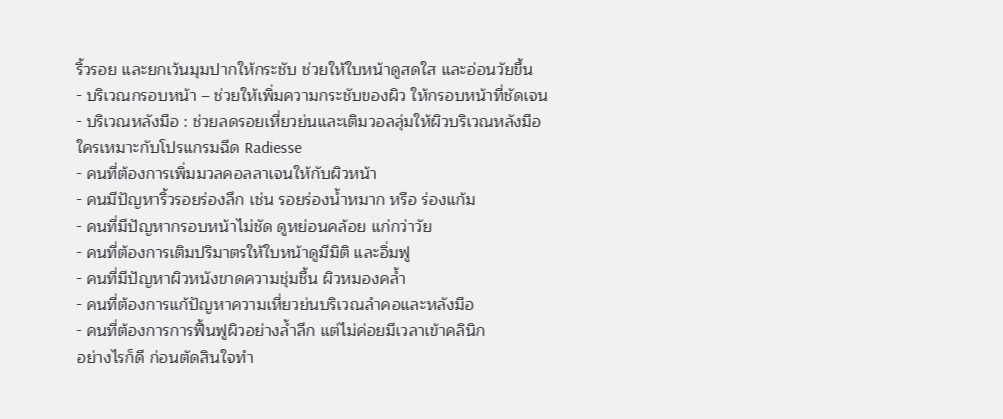ริ้วรอย และยกเว้นมุมปากให้กระชับ ช่วยให้ใบหน้าดูสดใส และอ่อนวัยขึ้น
- บริเวณกรอบหน้า – ช่วยให้เพิ่มความกระชับของผิว ให้กรอบหน้าที่ชัดเจน
- บริเวณหลังมือ : ช่วยลดรอยเหี่ยวย่นและเติมวอลลุ่มให้ผิวบริเวณหลังมือ
ใครเหมาะกับโปรแกรมฉีด Radiesse
- คนที่ต้องการเพิ่มมวลคอลลาเจนให้กับผิวหน้า
- คนมีปัญหาริ้วรอยร่องลึก เช่น รอยร่องน้ำหมาก หรือ ร่องแก้ม
- คนที่มีปัญหากรอบหน้าไม่ชัด ดูหย่อนคล้อย แก่กว่าวัย
- คนที่ต้องการเติมปริมาตรให้ใบหน้าดูมีมิติ และอิ่มฟู
- คนที่มีปัญหาผิวหนังขาดความชุ่มชื้น ผิวหมองคล้ำ
- คนที่ต้องการแก้ปัญหาความเหี่ยวย่นบริเวณลำคอและหลังมือ
- คนที่ต้องการการฟื้นฟูผิวอย่างล้ำลึก แต่ไม่ค่อยมีเวลาเข้าคลินิก
อย่างไรก็ดี ก่อนตัดสินใจทำ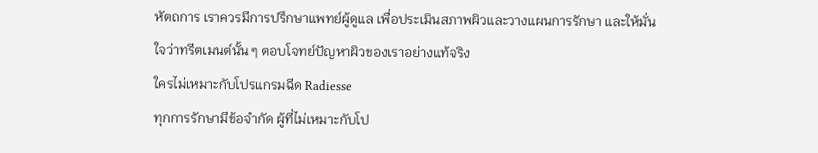หัตถการ เราควรมีการปรึกษาแพทย์ผู้ดูแล เพื่อประเมินสภาพผิวและวางแผนการรักษา และให้มั่นใจว่าทรีตเมนต์นั้น ๆ ตอบโจทย์ปัญหาผิวของเราอย่างแท้จริง
ใครไม่เหมาะกับโปรแกรมฉีด Radiesse
ทุกการรักษามีข้อจำกัด ผู้ที่ไม่เหมาะกับโป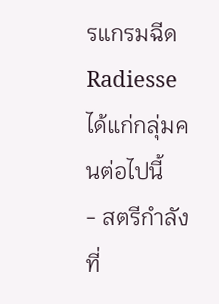รแกรมฉีด Radiesse ได้แก่กลุ่มคนต่อไปนี้
- สตรีกำลังที่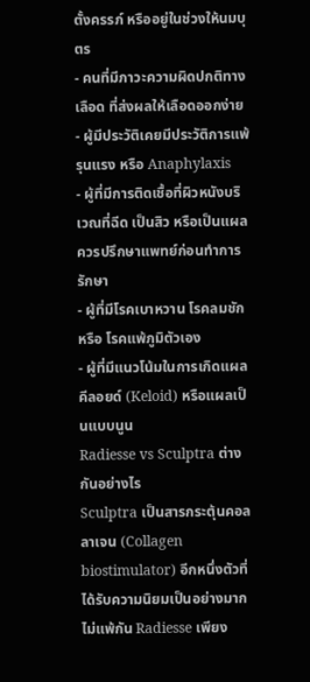ตั้งครรภ์ หรืออยู่ในช่วงให้นมบุตร
- คนที่มีภาวะความผิดปกติทางเลือด ที่ส่งผลให้เลือดออกง่าย
- ผู้มีประวัติเคยมีประวัติการแพ้รุนแรง หรือ Anaphylaxis
- ผู้ที่มีการติดเชื้อที่ผิวหนังบริเวณที่ฉีด เป็นสิว หรือเป็นแผล ควรปรึกษาแพทย์ก่อนทำการรักษา
- ผู้ที่มีโรคเบาหวาน โรคลมชัก หรือ โรคแพ้ภูมิตัวเอง
- ผู้ที่มีแนวโน้มในการเกิดแผลคีลอยด์ (Keloid) หรือแผลเป็นแบบนูน
Radiesse vs Sculptra ต่างกันอย่างไร
Sculptra เป็นสารกระตุ้นคอลลาเจน (Collagen biostimulator) อีกหนึ่งตัวที่ได้รับความนิยมเป็นอย่างมาก ไม่แพ้กัน Radiesse เพียง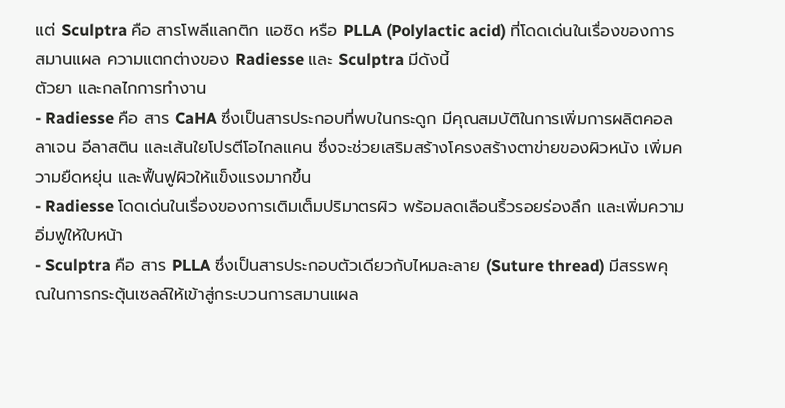แต่ Sculptra คือ สารโพลีแลกติก แอซิด หรือ PLLA (Polylactic acid) ที่โดดเด่นในเรื่องของการสมานแผล ความแตกต่างของ Radiesse และ Sculptra มีดังนี้
ตัวยา และกลไกการทำงาน
- Radiesse คือ สาร CaHA ซึ่งเป็นสารประกอบที่พบในกระดูก มีคุณสมบัติในการเพิ่มการผลิตคอลลาเจน อีลาสติน และเส้นใยโปรตีโอไกลแคน ซึ่งจะช่วยเสริมสร้างโครงสร้างตาข่ายของผิวหนัง เพิ่มความยืดหยุ่น และฟื้นฟูผิวให้แข็งแรงมากขึ้น
- Radiesse โดดเด่นในเรื่องของการเติมเต็มปริมาตรผิว พร้อมลดเลือนริ้วรอยร่องลึก และเพิ่มความอิ่มฟูให้ใบหน้า
- Sculptra คือ สาร PLLA ซึ่งเป็นสารประกอบตัวเดียวกับไหมละลาย (Suture thread) มีสรรพคุณในการกระตุ้นเซลล์ให้เข้าสู่กระบวนการสมานแผล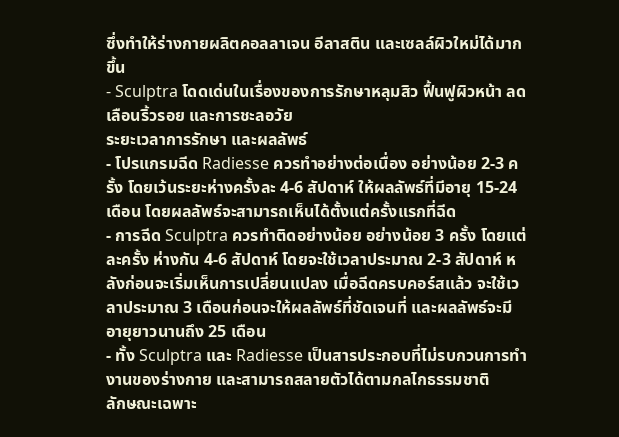ซึ่งทำให้ร่างกายผลิตคอลลาเจน อีลาสติน และเซลล์ผิวใหม่ได้มากขึ้น
- Sculptra โดดเด่นในเรื่องของการรักษาหลุมสิว ฟื้นฟูผิวหน้า ลดเลือนริ้วรอย และการชะลอวัย
ระยะเวลาการรักษา และผลลัพธ์
- โปรแกรมฉีด Radiesse ควรทำอย่างต่อเนื่อง อย่างน้อย 2-3 ครั้ง โดยเว้นระยะห่างครั้งละ 4-6 สัปดาห์ ให้ผลลัพธ์ที่มีอายุ 15-24 เดือน โดยผลลัพธ์จะสามารถเห็นได้ตั้งแต่ครั้งแรกที่ฉีด
- การฉีด Sculptra ควรทำติดอย่างน้อย อย่างน้อย 3 ครั้ง โดยแต่ละครั้ง ห่างกัน 4-6 สัปดาห์ โดยจะใช้เวลาประมาณ 2-3 สัปดาห์ หลังก่อนจะเริ่มเห็นการเปลี่ยนแปลง เมื่อฉีดครบคอร์สแล้ว จะใช้เวลาประมาณ 3 เดือนก่อนจะให้ผลลัพธ์ที่ชัดเจนที่ และผลลัพธ์จะมีอายุยาวนานถึง 25 เดือน
- ทั้ง Sculptra และ Radiesse เป็นสารประกอบที่ไม่รบกวนการทำงานของร่างกาย และสามารถสลายตัวได้ตามกลไกธรรมชาติ
ลักษณะเฉพาะ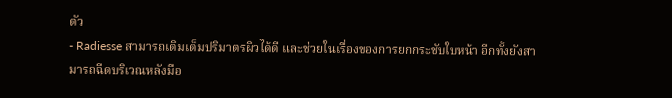ตัว
- Radiesse สามารถเติมเต็มปริมาตรผิวได้ดี และช่วยในเรื่องของการยกกระชับใบหน้า อีกทั้งยังสามารถฉีดบริเวณหลังมือ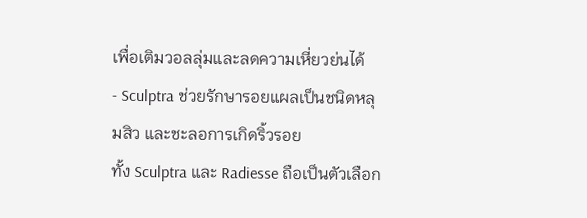เพื่อเติมวอลลุ่มและลดความเหี่ยวย่นได้
- Sculptra ช่วยรักษารอยแผลเป็นชนิดหลุมสิว และชะลอการเกิดริ้วรอย
ทั้ง Sculptra และ Radiesse ถือเป็นตัวเลือก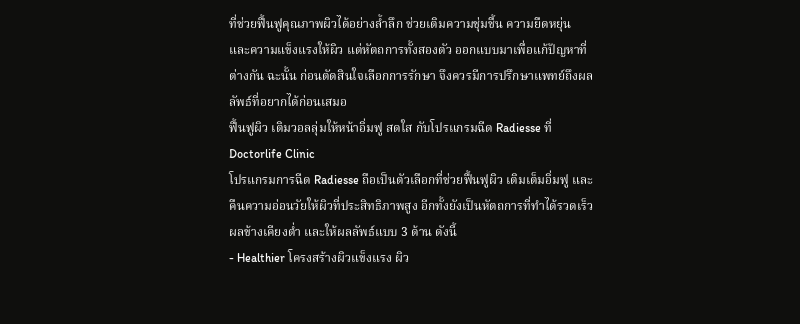ที่ช่วยฟื้นฟูคุณภาพผิวได้อย่างล้ำลึก ช่วยเติมความชุ่มชื้น ความยืดหยุ่น และความแข็งแรงให้ผิว แต่หัตถการทั้งสองตัว ออกแบบมาเพื่อแก้ปัญหาที่ต่างกัน ฉะนั้น ก่อนตัดสินใจเลือกการรักษา จึงควรมีการปรึกษาแพทย์ถึงผลลัพธ์ที่อยากได้ก่อนเสมอ
ฟื้นฟูผิว เติมวอลลุ่มให้หน้าอิ่มฟู สดใส กับโปรแกรมฉีด Radiesse ที่ Doctorlife Clinic
โปรแกรมการฉีด Radiesse ถือเป็นตัวเลือกที่ช่วยฟื้นฟูผิว เติมเต็มอิ่มฟู และคืนความอ่อนวัยให้ผิวที่ประสิทธิภาพสูง อีกทั้งยังเป็นหัตถการที่ทำได้รวดเร็ว ผลข้างเคียงต่ำ และให้ผลลัพธ์แบบ 3 ด้าน ดังนี้
- Healthier โครงสร้างผิวแข็งแรง ผิว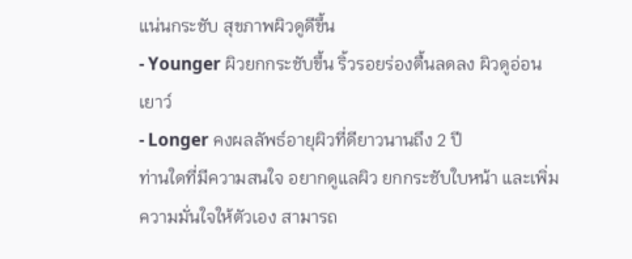แน่นกระชับ สุขภาพผิวดูดีขึ้น
- Younger ผิวยกกระชับขึ้น ริ้วรอยร่องตื้นลดลง ผิวดูอ่อนเยาว์
- Longer คงผลลัพธ์อายุผิวที่ดียาวนานถึง 2 ปี
ท่านใดที่มีความสนใจ อยากดูแลผิว ยกกระชับใบหน้า และเพิ่มความมั่นใจให้ตัวเอง สามารถ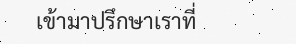เข้ามาปรึกษาเราที่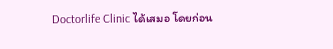Doctorlife Clinic ได้เสมอ โดยก่อน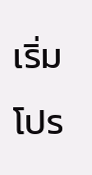เริ่มโปร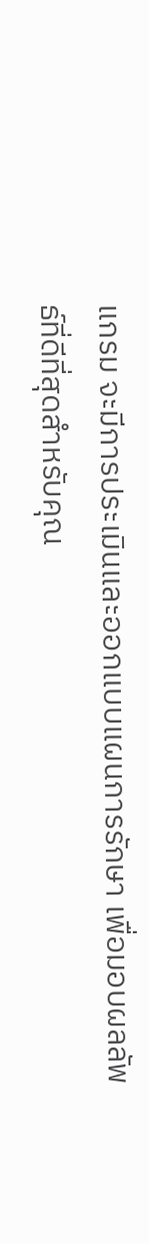แกรม จะมีการประเมินและออกแบบแผนการรักษา เพื่อมอบผลลัพธ์ที่ดีที่สุดสำหรับคุณ